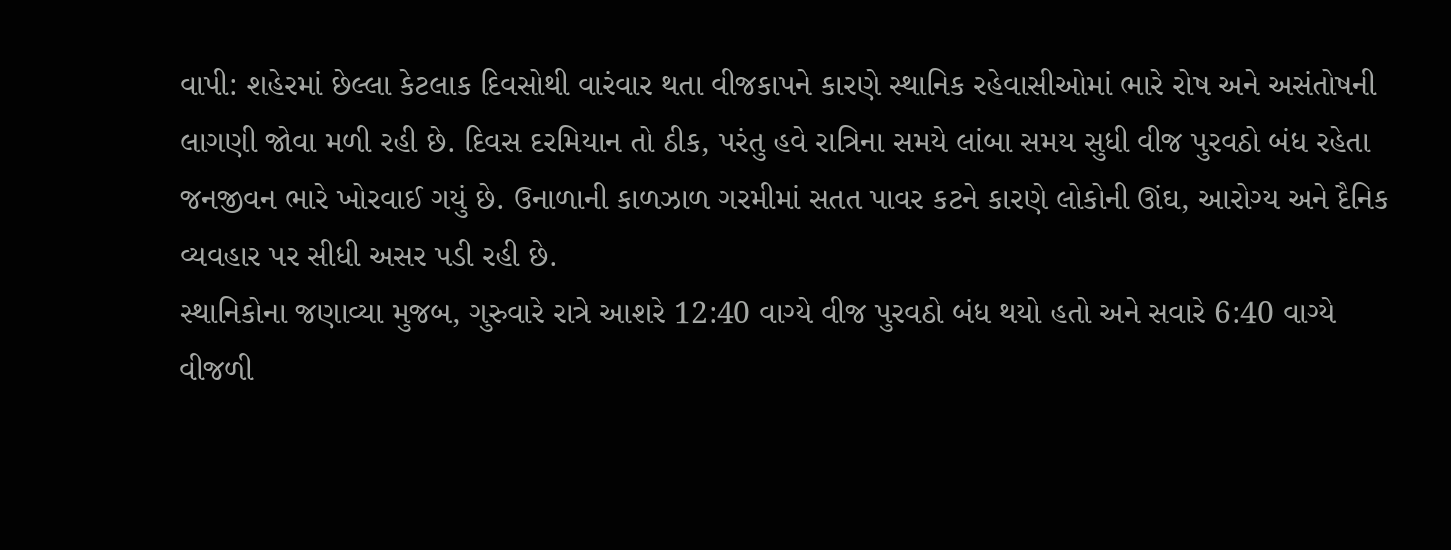વાપી: શહેરમાં છેલ્લા કેટલાક દિવસોથી વારંવાર થતા વીજકાપને કારણે સ્થાનિક રહેવાસીઓમાં ભારે રોષ અને અસંતોષની લાગણી જોવા મળી રહી છે. દિવસ દરમિયાન તો ઠીક, પરંતુ હવે રાત્રિના સમયે લાંબા સમય સુધી વીજ પુરવઠો બંધ રહેતા જનજીવન ભારે ખોરવાઈ ગયું છે. ઉનાળાની કાળઝાળ ગરમીમાં સતત પાવર કટને કારણે લોકોની ઊંઘ, આરોગ્ય અને દૈનિક વ્યવહાર પર સીધી અસર પડી રહી છે.
સ્થાનિકોના જણાવ્યા મુજબ, ગુરુવારે રાત્રે આશરે 12:40 વાગ્યે વીજ પુરવઠો બંધ થયો હતો અને સવારે 6:40 વાગ્યે વીજળી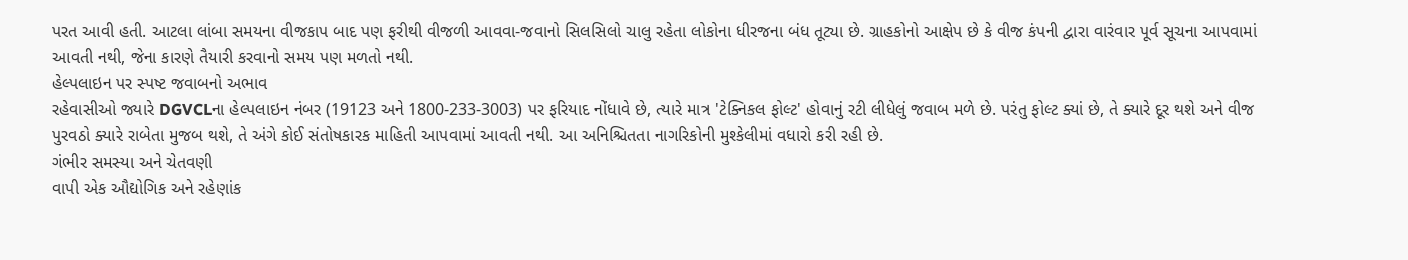પરત આવી હતી. આટલા લાંબા સમયના વીજકાપ બાદ પણ ફરીથી વીજળી આવવા-જવાનો સિલસિલો ચાલુ રહેતા લોકોના ધીરજના બંધ તૂટ્યા છે. ગ્રાહકોનો આક્ષેપ છે કે વીજ કંપની દ્વારા વારંવાર પૂર્વ સૂચના આપવામાં આવતી નથી, જેના કારણે તૈયારી કરવાનો સમય પણ મળતો નથી.
હેલ્પલાઇન પર સ્પષ્ટ જવાબનો અભાવ
રહેવાસીઓ જ્યારે DGVCLના હેલ્પલાઇન નંબર (19123 અને 1800-233-3003) પર ફરિયાદ નોંધાવે છે, ત્યારે માત્ર 'ટેક્નિકલ ફોલ્ટ' હોવાનું રટી લીધેલું જવાબ મળે છે. પરંતુ ફોલ્ટ ક્યાં છે, તે ક્યારે દૂર થશે અને વીજ પુરવઠો ક્યારે રાબેતા મુજબ થશે, તે અંગે કોઈ સંતોષકારક માહિતી આપવામાં આવતી નથી. આ અનિશ્ચિતતા નાગરિકોની મુશ્કેલીમાં વધારો કરી રહી છે.
ગંભીર સમસ્યા અને ચેતવણી
વાપી એક ઔદ્યોગિક અને રહેણાંક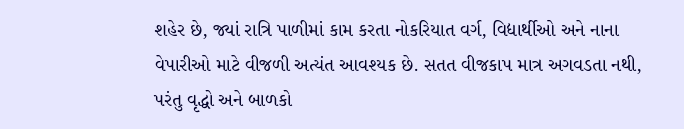શહેર છે, જ્યાં રાત્રિ પાળીમાં કામ કરતા નોકરિયાત વર્ગ, વિદ્યાર્થીઓ અને નાના વેપારીઓ માટે વીજળી અત્યંત આવશ્યક છે. સતત વીજકાપ માત્ર અગવડતા નથી, પરંતુ વૃદ્ધો અને બાળકો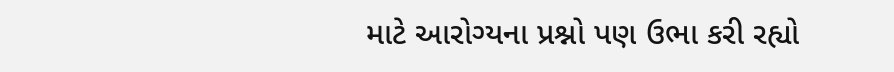માટે આરોગ્યના પ્રશ્નો પણ ઉભા કરી રહ્યો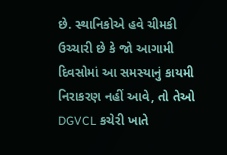છે. સ્થાનિકોએ હવે ચીમકી ઉચ્ચારી છે કે જો આગામી દિવસોમાં આ સમસ્યાનું કાયમી નિરાકરણ નહીં આવે, તો તેઓ DGVCL કચેરી ખાતે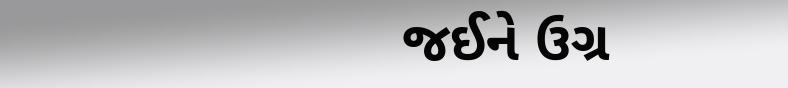જઈને ઉગ્ર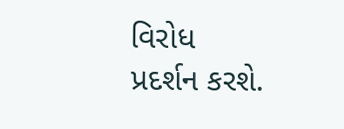વિરોધ પ્રદર્શન કરશે.